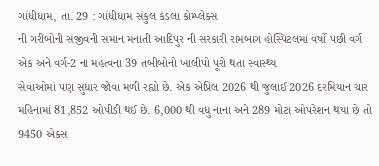ગાંધીધામ, તા. 29 : ગાંધીધામ સંકુલ કંડલા કોમ્પ્લેક્સ
ની ગરીબોની સંજીવની સમાન મનાતી આદિપુર ની સરકારી રામબાગ હોસ્પિટલમાં વર્ષો પછી વર્ગ
એક અને વર્ગ-2 ના મહત્વના 39 તબીબોનો ખાલીપો પૂરો થતા સ્વાસ્થ્ય
સેવાઓમાં પણ સુધાર જોવા મળી રહ્યો છે. એક એપ્રિલ 2026 થી જુલાઈ 2026 દરમિયાન ચાર
મહિનામાં 81,852 ઓપીડી થઈ છે. 6,000 થી વધુ નાના અને 289 મોટા ઓપરેશન થયા છે તો 9450 એક્સ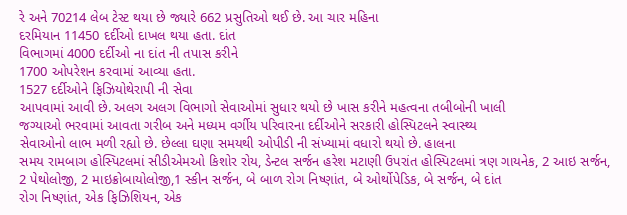રે અને 70214 લેબ ટેસ્ટ થયા છે જ્યારે 662 પ્રસુતિઓ થઈ છે. આ ચાર મહિના
દરમિયાન 11450 દર્દીઓ દાખલ થયા હતા. દાંત
વિભાગમાં 4000 દર્દીઓ ના દાંત ની તપાસ કરીને
1700 ઓપરેશન કરવામાં આવ્યા હતા.
1527 દર્દીઓને ફિઝિયોથેરાપી ની સેવા
આપવામાં આવી છે. અલગ અલગ વિભાગો સેવાઓમાં સુધાર થયો છે ખાસ કરીને મહત્વના તબીબોની ખાલી
જગ્યાઓ ભરવામાં આવતા ગરીબ અને મધ્યમ વર્ગીય પરિવારના દર્દીઓને સરકારી હોસ્પિટલને સ્વાસ્થ્ય
સેવાઓનો લાભ મળી રહ્યો છે. છેલ્લા ઘણા સમયથી ઓપીડી ની સંખ્યામાં વધારો થયો છે. હાલના
સમય રામબાગ હોસ્પિટલમાં સીડીએમઓ કિશોર રોય, ડેન્ટલ સર્જન હરેશ મટાણી ઉપરાંત હોસ્પિટલમાં ત્રણ ગાયનેક, 2 આઇ સર્જન, 2 પેથોલોજી, 2 માઇક્રોબાયોલોજી,1 સ્કીન સર્જન, બે બાળ રોગ નિષ્ણાંત, બે ઓર્થોપેડિક, બે સર્જન, બે દાંત
રોગ નિષ્ણાંત, એક ફિઝિશિયન, એક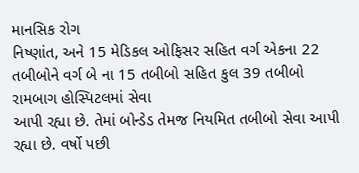માનસિક રોગ
નિષ્ણાંત, અને 15 મેડિકલ ઓફિસર સહિત વર્ગ એકના 22 તબીબોને વર્ગ બે ના 15 તબીબો સહિત કુલ 39 તબીબો રામબાગ હોસ્પિટલમાં સેવા
આપી રહ્યા છે. તેમાં બોન્ડેડ તેમજ નિયમિત તબીબો સેવા આપી રહ્યા છે. વર્ષો પછી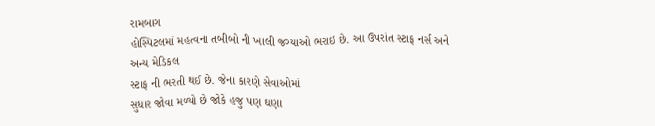રામબાગ
હોસ્પિટલમાં મહત્વના તબીબો ની ખાલી જગ્યાઓ ભરાઇ છે. આ ઉપરાંત સ્ટાફ નર્સ અને અન્ય મેડિકલ
સ્ટાફ ની ભરતી થઈ છે. જેના કારણે સેવાઓમાં
સુધાર જોવા મળ્યો છે જોકે હજુ પણ ઘણા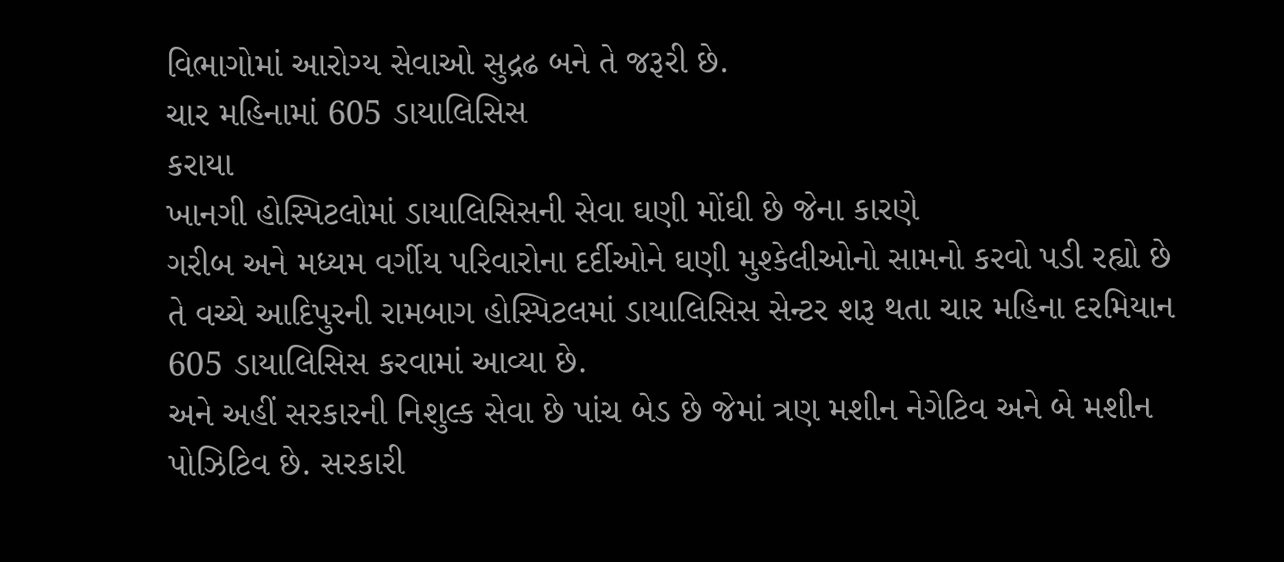વિભાગોમાં આરોગ્ય સેવાઓ સુદ્રઢ બને તે જરૂરી છે.
ચાર મહિનામાં 605 ડાયાલિસિસ
કરાયા
ખાનગી હોસ્પિટલોમાં ડાયાલિસિસની સેવા ઘણી મોંઘી છે જેના કારણે
ગરીબ અને મધ્યમ વર્ગીય પરિવારોના દર્દીઓને ઘણી મુશ્કેલીઓનો સામનો કરવો પડી રહ્યો છે
તે વચ્ચે આદિપુરની રામબાગ હોસ્પિટલમાં ડાયાલિસિસ સેન્ટર શરૂ થતા ચાર મહિના દરમિયાન
605 ડાયાલિસિસ કરવામાં આવ્યા છે.
અને અહીં સરકારની નિશુલ્ક સેવા છે પાંચ બેડ છે જેમાં ત્રણ મશીન નેગેટિવ અને બે મશીન
પોઝિટિવ છે. સરકારી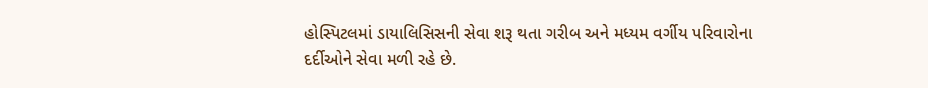હોસ્પિટલમાં ડાયાલિસિસની સેવા શરૂ થતા ગરીબ અને મધ્યમ વર્ગીય પરિવારોના
દર્દીઓને સેવા મળી રહે છે.